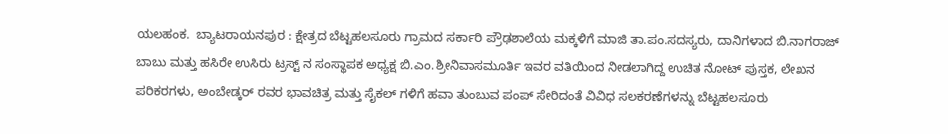ಯಲಹಂಕ.  ಬ್ಯಾಟರಾಯನಪುರ : ಕ್ಷೇತ್ರದ ಬೆಟ್ಟಹಲಸೂರು ಗ್ರಾಮದ ಸರ್ಕಾರಿ ಪ್ರೌಢಶಾಲೆಯ ಮಕ್ಕಳಿಗೆ ಮಾಜಿ ತಾ.ಪಂ.ಸದಸ್ಯರು, ದಾನಿಗಳಾದ ಬಿ.ನಾಗರಾಜ್ ಬಾಬು ಮತ್ತು ಹಸಿರೇ ಉಸಿರು ಟ್ರಸ್ಟ್ ನ ಸಂಸ್ಥಾಪಕ ಅಧ್ಯಕ್ಷ ಬಿ.ಎಂ.ಶ್ರೀನಿವಾಸಮೂರ್ತಿ ಇವರ ವತಿಯಿಂದ ನೀಡಲಾಗಿದ್ದ ಉಚಿತ ನೋಟ್ ಪುಸ್ತಕ, ಲೇಖನ ಪರಿಕರಗಳು, ಅಂಬೇಡ್ಕರ್ ರವರ ಭಾವಚಿತ್ರ ಮತ್ತು ಸೈಕಲ್ ಗಳಿಗೆ ಹವಾ ತುಂಬುವ ಪಂಪ್ ಸೇರಿದಂತೆ ವಿವಿಧ ಸಲಕರಣೆಗಳನ್ನು ಬೆಟ್ಟಹಲಸೂರು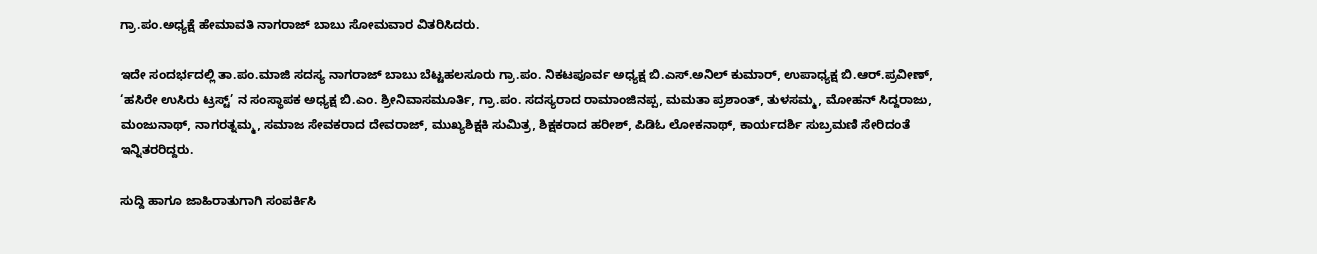ಗ್ರಾ.ಪಂ.ಅಧ್ಯಕ್ಷೆ ಹೇಮಾವತಿ ನಾಗರಾಜ್ ಬಾಬು ಸೋಮವಾರ ವಿತರಿಸಿದರು.

ಇದೇ ಸಂದರ್ಭದಲ್ಲಿ ತಾ.ಪಂ.ಮಾಜಿ ಸದಸ್ಯ ನಾಗರಾಜ್ ಬಾಬು ಬೆಟ್ಟಹಲಸೂರು ಗ್ರಾ.ಪಂ. ನಿಕಟಪೂರ್ವ ಅಧ್ಯಕ್ಷ ಬಿ.ಎಸ್.ಅನಿಲ್ ಕುಮಾರ್‌, ಉಪಾಧ್ಯಕ್ಷ ಬಿ.ಆರ್.ಪ್ರವೀಣ್, ‘ಹಸಿರೇ ಉಸಿರು ಟ್ರಸ್ಟ್’ ನ ಸಂಸ್ಥಾಪಕ ಅಧ್ಯಕ್ಷ ಬಿ.ಎಂ. ಶ್ರೀನಿವಾಸಮೂರ್ತಿ, ಗ್ರಾ.ಪಂ. ಸದಸ್ಯರಾದ ರಾಮಾಂಜಿನಪ್ಪ, ಮಮತಾ ಪ್ರಶಾಂತ್, ತುಳಸಮ್ಮ, ಮೋಹನ್ ಸಿದ್ದರಾಜು, ಮಂಜುನಾಥ್, ನಾಗರತ್ನಮ್ಮ, ಸಮಾಜ ಸೇವಕರಾದ ದೇವರಾಜ್, ಮುಖ್ಯಶಿಕ್ಷಕಿ ಸುಮಿತ್ರ, ಶಿಕ್ಷಕರಾದ ಹರೀಶ್, ಪಿಡಿಓ ಲೋಕನಾಥ್, ಕಾರ್ಯದರ್ಶಿ ಸುಬ್ರಮಣಿ ಸೇರಿದಂತೆ ಇನ್ನಿತರರಿದ್ದರು.

ಸುದ್ದಿ ಹಾಗೂ ಜಾಹಿರಾತುಗಾಗಿ ಸಂಪರ್ಕಿಸಿ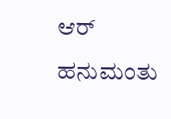ಆರ್ ಹನುಮಂತು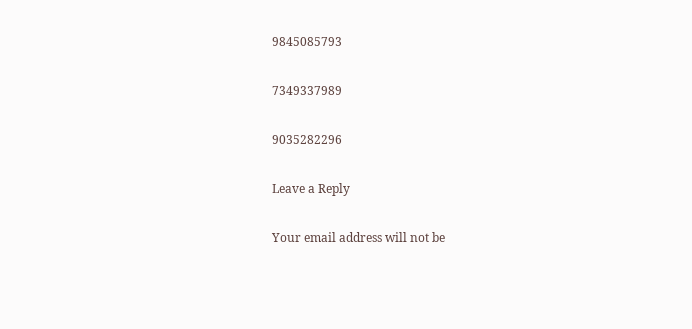9845085793

7349337989

9035282296

Leave a Reply

Your email address will not be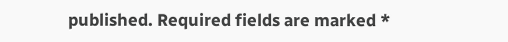published. Required fields are marked *